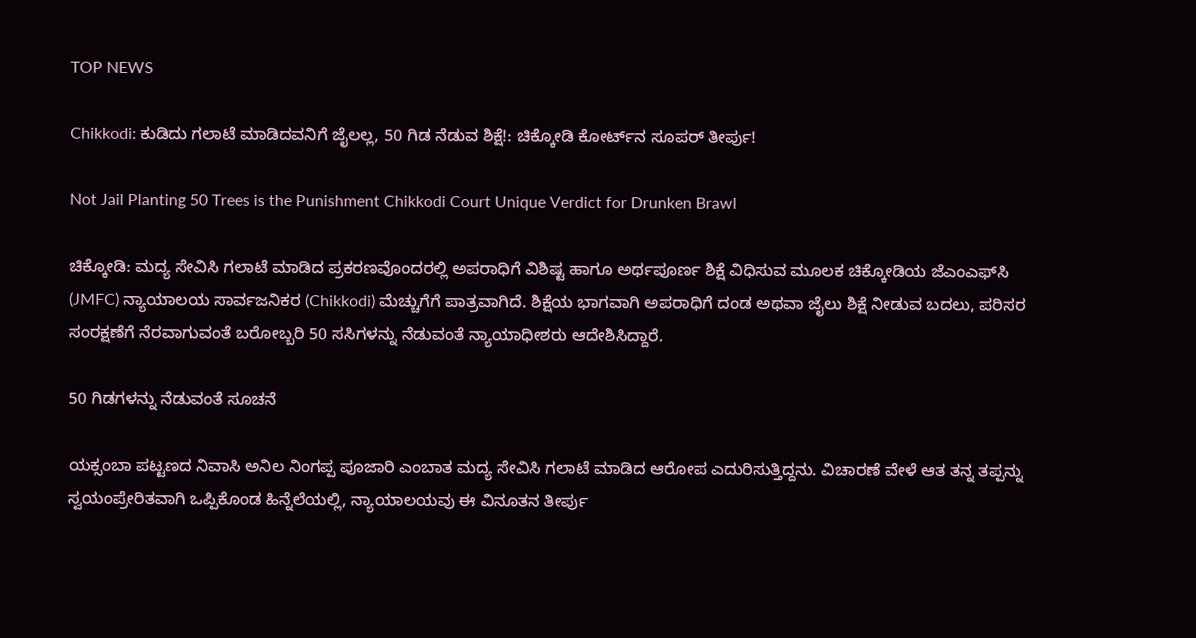TOP NEWS

Chikkodi: ಕುಡಿದು ಗಲಾಟೆ ಮಾಡಿದವನಿಗೆ ಜೈಲಲ್ಲ, 50 ಗಿಡ ನೆಡುವ ಶಿಕ್ಷೆ!: ಚಿಕ್ಕೋಡಿ ಕೋರ್ಟ್‌ನ ಸೂಪರ್ ತೀರ್ಪು!

Not Jail Planting 50 Trees is the Punishment Chikkodi Court Unique Verdict for Drunken Brawl

ಚಿಕ್ಕೋಡಿ: ಮದ್ಯ ಸೇವಿಸಿ ಗಲಾಟೆ ಮಾಡಿದ ಪ್ರಕರಣವೊಂದರಲ್ಲಿ ಅಪರಾಧಿಗೆ ವಿಶಿಷ್ಟ ಹಾಗೂ ಅರ್ಥಪೂರ್ಣ ಶಿಕ್ಷೆ ವಿಧಿಸುವ ಮೂಲಕ ಚಿಕ್ಕೋಡಿಯ ಜೆಎಂಎಫ್‌ಸಿ (JMFC) ನ್ಯಾಯಾಲಯ ಸಾರ್ವಜನಿಕರ (Chikkodi) ಮೆಚ್ಚುಗೆಗೆ ಪಾತ್ರವಾಗಿದೆ. ಶಿಕ್ಷೆಯ ಭಾಗವಾಗಿ ಅಪರಾಧಿಗೆ ದಂಡ ಅಥವಾ ಜೈಲು ಶಿಕ್ಷೆ ನೀಡುವ ಬದಲು, ಪರಿಸರ ಸಂರಕ್ಷಣೆಗೆ ನೆರವಾಗುವಂತೆ ಬರೋಬ್ಬರಿ 50 ಸಸಿಗಳನ್ನು ನೆಡುವಂತೆ ನ್ಯಾಯಾಧೀಶರು ಆದೇಶಿಸಿದ್ದಾರೆ.

50 ಗಿಡಗಳನ್ನು ನೆಡುವಂತೆ ಸೂಚನೆ

ಯಕ್ಸಂಬಾ ಪಟ್ಟಣದ ನಿವಾಸಿ ಅನಿಲ ನಿಂಗಪ್ಪ ಪೂಜಾರಿ ಎಂಬಾತ ಮದ್ಯ ಸೇವಿಸಿ ಗಲಾಟೆ ಮಾಡಿದ ಆರೋಪ ಎದುರಿಸುತ್ತಿದ್ದನು. ವಿಚಾರಣೆ ವೇಳೆ ಆತ ತನ್ನ ತಪ್ಪನ್ನು ಸ್ವಯಂಪ್ರೇರಿತವಾಗಿ ಒಪ್ಪಿಕೊಂಡ ಹಿನ್ನೆಲೆಯಲ್ಲಿ, ನ್ಯಾಯಾಲಯವು ಈ ವಿನೂತನ ತೀರ್ಪು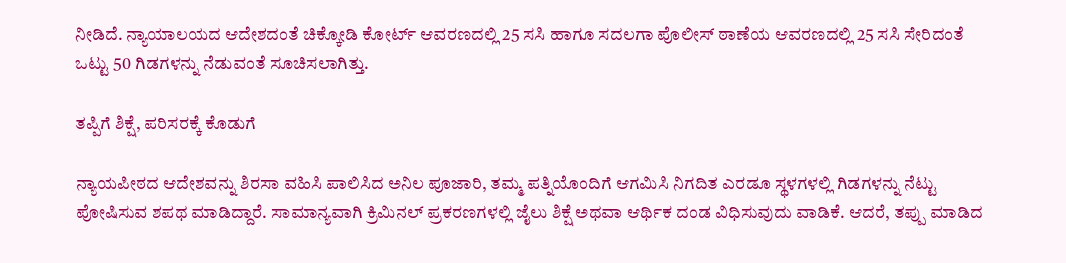ನೀಡಿದೆ. ನ್ಯಾಯಾಲಯದ ಆದೇಶದಂತೆ ಚಿಕ್ಕೋಡಿ ಕೋರ್ಟ್ ಆವರಣದಲ್ಲಿ 25 ಸಸಿ ಹಾಗೂ ಸದಲಗಾ ಪೊಲೀಸ್ ಠಾಣೆಯ ಆವರಣದಲ್ಲಿ 25 ಸಸಿ ಸೇರಿದಂತೆ ಒಟ್ಟು 50 ಗಿಡಗಳನ್ನು ನೆಡುವಂತೆ ಸೂಚಿಸಲಾಗಿತ್ತು.

ತಪ್ಪಿಗೆ ಶಿಕ್ಷೆ, ಪರಿಸರಕ್ಕೆ ಕೊಡುಗೆ

ನ್ಯಾಯಪೀಠದ ಆದೇಶವನ್ನು ಶಿರಸಾ ವಹಿಸಿ ಪಾಲಿಸಿದ ಅನಿಲ ಪೂಜಾರಿ, ತಮ್ಮ ಪತ್ನಿಯೊಂದಿಗೆ ಆಗಮಿಸಿ ನಿಗದಿತ ಎರಡೂ ಸ್ಥಳಗಳಲ್ಲಿ ಗಿಡಗಳನ್ನು ನೆಟ್ಟು ಪೋಷಿಸುವ ಶಪಥ ಮಾಡಿದ್ದಾರೆ. ಸಾಮಾನ್ಯವಾಗಿ ಕ್ರಿಮಿನಲ್ ಪ್ರಕರಣಗಳಲ್ಲಿ ಜೈಲು ಶಿಕ್ಷೆ ಅಥವಾ ಆರ್ಥಿಕ ದಂಡ ವಿಧಿಸುವುದು ವಾಡಿಕೆ. ಆದರೆ, ತಪ್ಪು ಮಾಡಿದ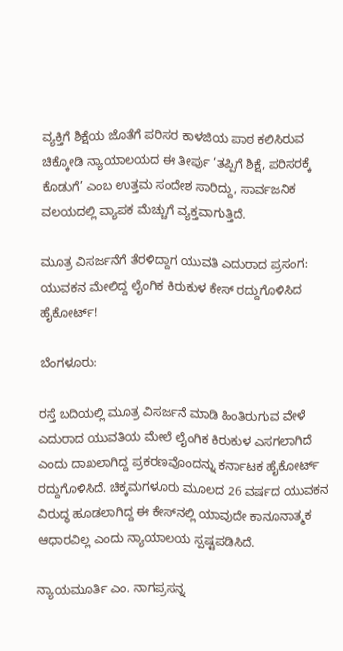ವ್ಯಕ್ತಿಗೆ ಶಿಕ್ಷೆಯ ಜೊತೆಗೆ ಪರಿಸರ ಕಾಳಜಿಯ ಪಾಠ ಕಲಿಸಿರುವ ಚಿಕ್ಕೋಡಿ ನ್ಯಾಯಾಲಯದ ಈ ತೀರ್ಪು ‘ತಪ್ಪಿಗೆ ಶಿಕ್ಷೆ, ಪರಿಸರಕ್ಕೆ ಕೊಡುಗೆ’ ಎಂಬ ಉತ್ತಮ ಸಂದೇಶ ಸಾರಿದ್ದು, ಸಾರ್ವಜನಿಕ ವಲಯದಲ್ಲಿ ವ್ಯಾಪಕ ಮೆಚ್ಚುಗೆ ವ್ಯಕ್ತವಾಗುತ್ತಿದೆ.

ಮೂತ್ರ ವಿಸರ್ಜನೆಗೆ ತೆರಳಿದ್ದಾಗ ಯುವತಿ ಎದುರಾದ ಪ್ರಸಂಗ: ಯುವಕನ ಮೇಲಿದ್ದ ಲೈಂಗಿಕ ಕಿರುಕುಳ ಕೇಸ್ ರದ್ದುಗೊಳಿಸಿದ ಹೈಕೋರ್ಟ್!

ಬೆಂಗಳೂರು:

ರಸ್ತೆ ಬದಿಯಲ್ಲಿ ಮೂತ್ರ ವಿಸರ್ಜನೆ ಮಾಡಿ ಹಿಂತಿರುಗುವ ವೇಳೆ ಎದುರಾದ ಯುವತಿಯ ಮೇಲೆ ಲೈಂಗಿಕ ಕಿರುಕುಳ ಎಸಗಲಾಗಿದೆ ಎಂದು ದಾಖಲಾಗಿದ್ದ ಪ್ರಕರಣವೊಂದನ್ನು ಕರ್ನಾಟಕ ಹೈಕೋರ್ಟ್ ರದ್ದುಗೊಳಿಸಿದೆ. ಚಿಕ್ಕಮಗಳೂರು ಮೂಲದ 26 ವರ್ಷದ ಯುವಕನ ವಿರುದ್ಧ ಹೂಡಲಾಗಿದ್ದ ಈ ಕೇಸ್‌ನಲ್ಲಿ ಯಾವುದೇ ಕಾನೂನಾತ್ಮಕ ಆಧಾರವಿಲ್ಲ ಎಂದು ನ್ಯಾಯಾಲಯ ಸ್ಪಷ್ಟಪಡಿಸಿದೆ.

ನ್ಯಾಯಮೂರ್ತಿ ಎಂ. ನಾಗಪ್ರಸನ್ನ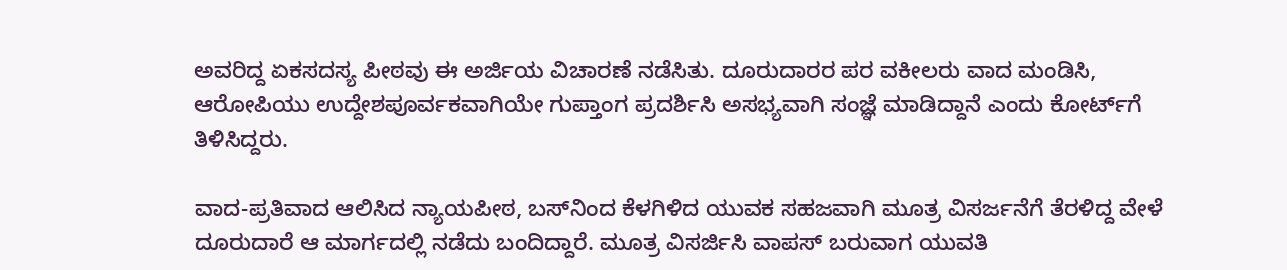ಅವರಿದ್ದ ಏಕಸದಸ್ಯ ಪೀಠವು ಈ ಅರ್ಜಿಯ ವಿಚಾರಣೆ ನಡೆಸಿತು. ದೂರುದಾರರ ಪರ ವಕೀಲರು ವಾದ ಮಂಡಿಸಿ, ಆರೋಪಿಯು ಉದ್ದೇಶಪೂರ್ವಕವಾಗಿಯೇ ಗುಪ್ತಾಂಗ ಪ್ರದರ್ಶಿಸಿ ಅಸಭ್ಯವಾಗಿ ಸಂಜ್ಞೆ ಮಾಡಿದ್ದಾನೆ ಎಂದು ಕೋರ್ಟ್‌ಗೆ ತಿಳಿಸಿದ್ದರು.

ವಾದ-ಪ್ರತಿವಾದ ಆಲಿಸಿದ ನ್ಯಾಯಪೀಠ, ಬಸ್‌ನಿಂದ ಕೆಳಗಿಳಿದ ಯುವಕ ಸಹಜವಾಗಿ ಮೂತ್ರ ವಿಸರ್ಜನೆಗೆ ತೆರಳಿದ್ದ ವೇಳೆ ದೂರುದಾರೆ ಆ ಮಾರ್ಗದಲ್ಲಿ ನಡೆದು ಬಂದಿದ್ದಾರೆ. ಮೂತ್ರ ವಿಸರ್ಜಿಸಿ ವಾಪಸ್ ಬರುವಾಗ ಯುವತಿ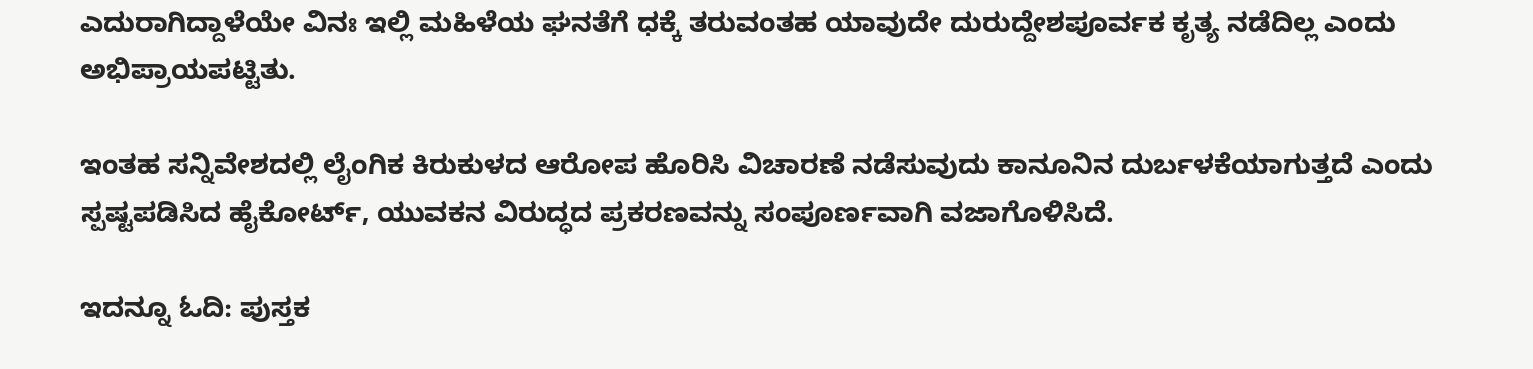ಎದುರಾಗಿದ್ದಾಳೆಯೇ ವಿನಃ ಇಲ್ಲಿ ಮಹಿಳೆಯ ಘನತೆಗೆ ಧಕ್ಕೆ ತರುವಂತಹ ಯಾವುದೇ ದುರುದ್ದೇಶಪೂರ್ವಕ ಕೃತ್ಯ ನಡೆದಿಲ್ಲ ಎಂದು ಅಭಿಪ್ರಾಯಪಟ್ಟಿತು.

ಇಂತಹ ಸನ್ನಿವೇಶದಲ್ಲಿ ಲೈಂಗಿಕ ಕಿರುಕುಳದ ಆರೋಪ ಹೊರಿಸಿ ವಿಚಾರಣೆ ನಡೆಸುವುದು ಕಾನೂನಿನ ದುರ್ಬಳಕೆಯಾಗುತ್ತದೆ ಎಂದು ಸ್ಪಷ್ಟಪಡಿಸಿದ ಹೈಕೋರ್ಟ್, ಯುವಕನ ವಿರುದ್ಧದ ಪ್ರಕರಣವನ್ನು ಸಂಪೂರ್ಣವಾಗಿ ವಜಾಗೊಳಿಸಿದೆ.

ಇದನ್ನೂ ಓದಿ: ಪುಸ್ತಕ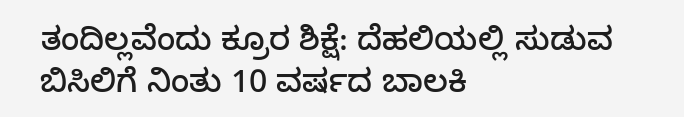ತಂದಿಲ್ಲವೆಂದು ಕ್ರೂರ ಶಿಕ್ಷೆ: ದೆಹಲಿಯಲ್ಲಿ ಸುಡುವ ಬಿಸಿಲಿಗೆ ನಿಂತು 10 ವರ್ಷದ ಬಾಲಕಿ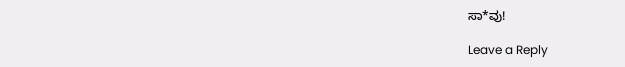ಸಾ*ವು!

Leave a Reply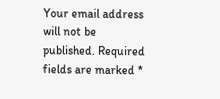Your email address will not be published. Required fields are marked *